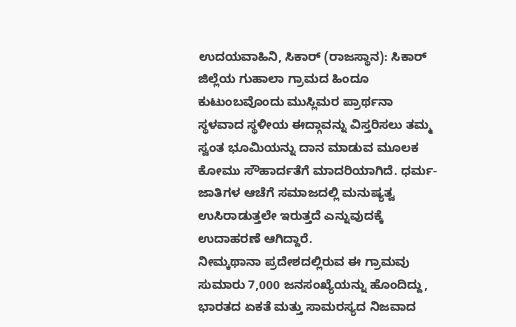ಉದಯವಾಹಿನಿ, ಸಿಕಾರ್ (ರಾಜಸ್ಥಾನ): ಸಿಕಾರ್ ಜಿಲ್ಲೆಯ ಗುಹಾಲಾ ಗ್ರಾಮದ ಹಿಂದೂ ಕುಟುಂಬವೊಂದು ಮುಸ್ಲಿಮರ ಪ್ರಾರ್ಥನಾ ಸ್ಥಳವಾದ ಸ್ಥಳೀಯ ಈದ್ಗಾವನ್ನು ವಿಸ್ತರಿಸಲು ತಮ್ಮ ಸ್ವಂತ ಭೂಮಿಯನ್ನು ದಾನ ಮಾಡುವ ಮೂಲಕ ಕೋಮು ಸೌಹಾರ್ದತೆಗೆ ಮಾದರಿಯಾಗಿದೆ. ಧರ್ಮ- ಜಾತಿಗಳ ಆಚೆಗೆ ಸಮಾಜದಲ್ಲಿ ಮನುಷ್ಯತ್ವ ಉಸಿರಾಡುತ್ತಲೇ ಇರುತ್ತದೆ ಎನ್ನುವುದಕ್ಕೆ ಉದಾಹರಣೆ ಆಗಿದ್ದಾರೆ.
ನೀಮ್ಕಥಾನಾ ಪ್ರದೇಶದಲ್ಲಿರುವ ಈ ಗ್ರಾಮವು ಸುಮಾರು 7,000 ಜನಸಂಖ್ಯೆಯನ್ನು ಹೊಂದಿದ್ದು, ಭಾರತದ ಏಕತೆ ಮತ್ತು ಸಾಮರಸ್ಯದ ನಿಜವಾದ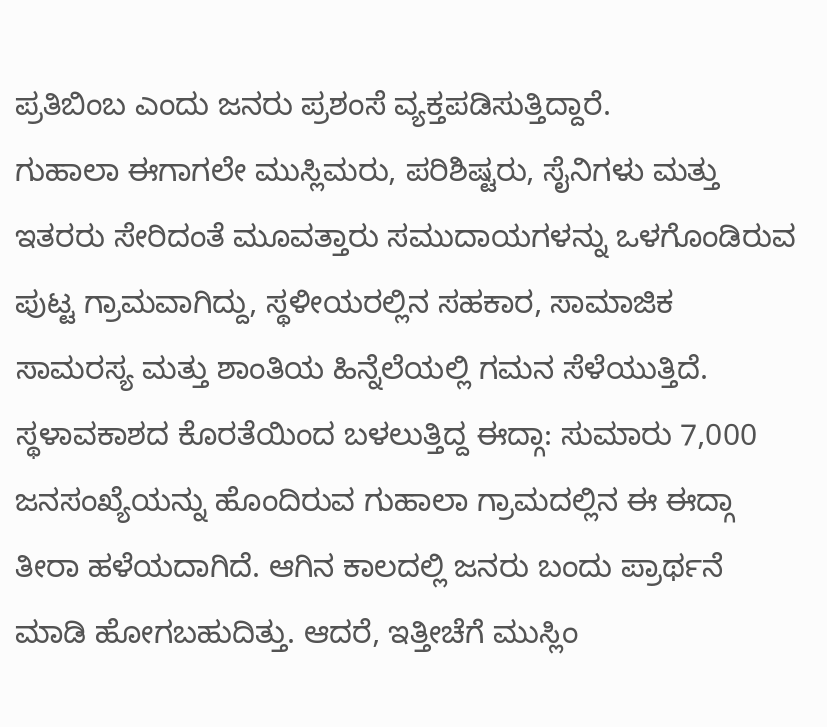ಪ್ರತಿಬಿಂಬ ಎಂದು ಜನರು ಪ್ರಶಂಸೆ ವ್ಯಕ್ತಪಡಿಸುತ್ತಿದ್ದಾರೆ.
ಗುಹಾಲಾ ಈಗಾಗಲೇ ಮುಸ್ಲಿಮರು, ಪರಿಶಿಷ್ಟರು, ಸೈನಿಗಳು ಮತ್ತು ಇತರರು ಸೇರಿದಂತೆ ಮೂವತ್ತಾರು ಸಮುದಾಯಗಳನ್ನು ಒಳಗೊಂಡಿರುವ ಪುಟ್ಟ ಗ್ರಾಮವಾಗಿದ್ದು, ಸ್ಥಳೀಯರಲ್ಲಿನ ಸಹಕಾರ, ಸಾಮಾಜಿಕ ಸಾಮರಸ್ಯ ಮತ್ತು ಶಾಂತಿಯ ಹಿನ್ನೆಲೆಯಲ್ಲಿ ಗಮನ ಸೆಳೆಯುತ್ತಿದೆ. ಸ್ಥಳಾವಕಾಶದ ಕೊರತೆಯಿಂದ ಬಳಲುತ್ತಿದ್ದ ಈದ್ಗಾ: ಸುಮಾರು 7,000 ಜನಸಂಖ್ಯೆಯನ್ನು ಹೊಂದಿರುವ ಗುಹಾಲಾ ಗ್ರಾಮದಲ್ಲಿನ ಈ ಈದ್ಗಾ ತೀರಾ ಹಳೆಯದಾಗಿದೆ. ಆಗಿನ ಕಾಲದಲ್ಲಿ ಜನರು ಬಂದು ಪ್ರಾರ್ಥನೆ ಮಾಡಿ ಹೋಗಬಹುದಿತ್ತು. ಆದರೆ, ಇತ್ತೀಚೆಗೆ ಮುಸ್ಲಿಂ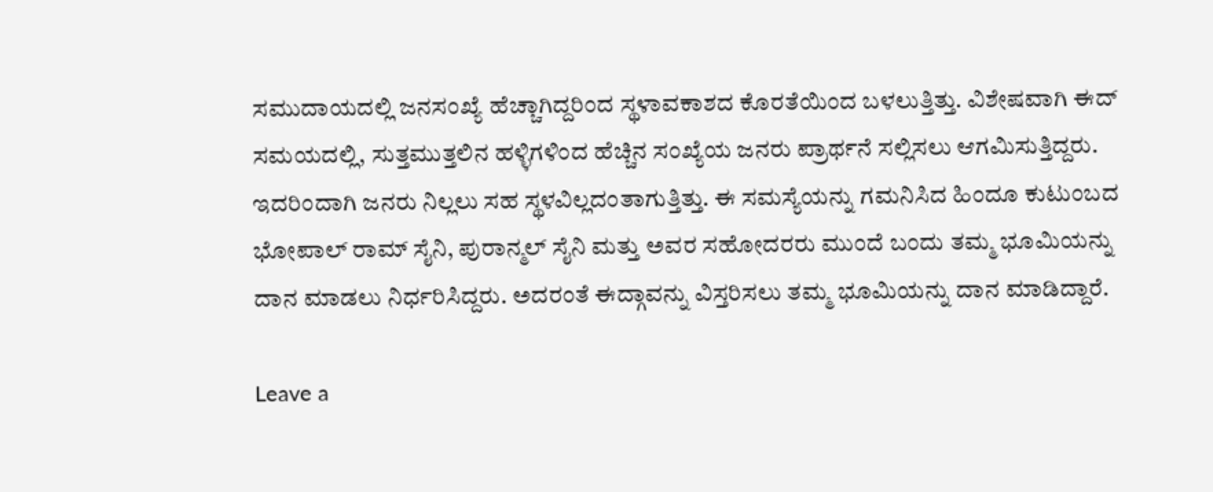ಸಮುದಾಯದಲ್ಲಿ ಜನಸಂಖ್ಯೆ ಹೆಚ್ಚಾಗಿದ್ದರಿಂದ ಸ್ಥಳಾವಕಾಶದ ಕೊರತೆಯಿಂದ ಬಳಲುತ್ತಿತ್ತು. ವಿಶೇಷವಾಗಿ ಈದ್ ಸಮಯದಲ್ಲಿ, ಸುತ್ತಮುತ್ತಲಿನ ಹಳ್ಳಿಗಳಿಂದ ಹೆಚ್ಚಿನ ಸಂಖ್ಯೆಯ ಜನರು ಪ್ರಾರ್ಥನೆ ಸಲ್ಲಿಸಲು ಆಗಮಿಸುತ್ತಿದ್ದರು. ಇದರಿಂದಾಗಿ ಜನರು ನಿಲ್ಲಲು ಸಹ ಸ್ಥಳವಿಲ್ಲದಂತಾಗುತ್ತಿತ್ತು. ಈ ಸಮಸ್ಯೆಯನ್ನು ಗಮನಿಸಿದ ಹಿಂದೂ ಕುಟುಂಬದ ಭೋಪಾಲ್ ರಾಮ್ ಸೈನಿ, ಪುರಾನ್ಮಲ್ ಸೈನಿ ಮತ್ತು ಅವರ ಸಹೋದರರು ಮುಂದೆ ಬಂದು ತಮ್ಮ ಭೂಮಿಯನ್ನು ದಾನ ಮಾಡಲು ನಿರ್ಧರಿಸಿದ್ದರು. ಅದರಂತೆ ಈದ್ಗಾವನ್ನು ವಿಸ್ತರಿಸಲು ತಮ್ಮ ಭೂಮಿಯನ್ನು ದಾನ ಮಾಡಿದ್ದಾರೆ.

Leave a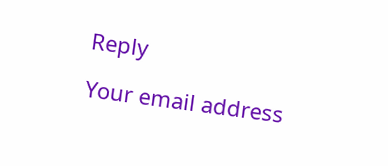Reply

Your email address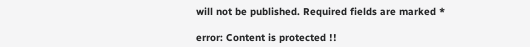will not be published. Required fields are marked *

error: Content is protected !!